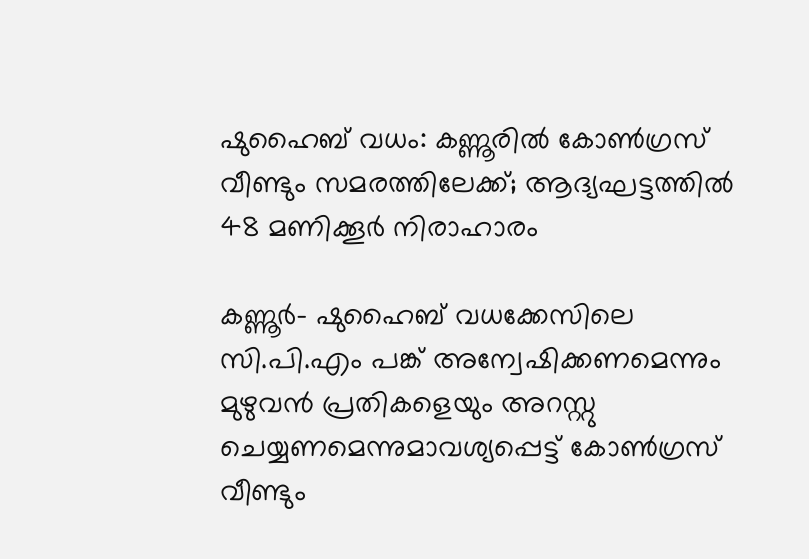ഷുഹൈബ് വധം: കണ്ണൂരില്‍ കോണ്‍ഗ്രസ് വീണ്ടും സമരത്തിലേക്ക്; ആദ്യഘട്ടത്തില്‍ 48 മണിക്കൂര്‍ നിരാഹാരം

കണ്ണൂര്‍- ഷുഹൈബ് വധക്കേസിലെ സി.പി.എം പങ്ക് അന്വേഷിക്കണമെന്നും മുഴുവന്‍ പ്രതികളെയും അറസ്റ്റു ചെയ്യണമെന്നുമാവശ്യപ്പെട്ട് കോണ്‍ഗ്രസ് വീണ്ടും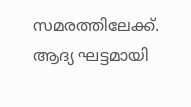സമരത്തിലേക്ക്. ആദ്യ ഘട്ടമായി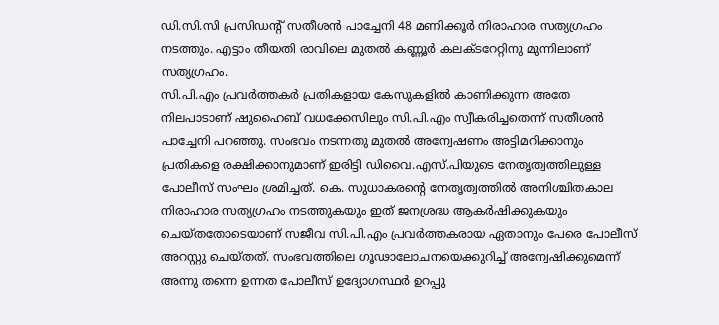ഡി.സി.സി പ്രസിഡന്റ് സതീശന്‍ പാച്ചേനി 48 മണിക്കൂര്‍ നിരാഹാര സത്യഗ്രഹം നടത്തും. എട്ടാം തീയതി രാവിലെ മുതല്‍ കണ്ണൂര്‍ കലക്ടറേറ്റിനു മുന്നിലാണ് സത്യഗ്രഹം.
സി.പി.എം പ്രവര്‍ത്തകര്‍ പ്രതികളായ കേസുകളില്‍ കാണിക്കുന്ന അതേ നിലപാടാണ് ഷുഹൈബ് വധക്കേസിലും സി.പി.എം സ്വീകരിച്ചതെന്ന് സതീശന്‍ പാച്ചേനി പറഞ്ഞു. സംഭവം നടന്നതു മുതല്‍ അന്വേഷണം അട്ടിമറിക്കാനും പ്രതികളെ രക്ഷിക്കാനുമാണ് ഇരിട്ടി ഡിവൈ.എസ്.പിയുടെ നേതൃത്വത്തിലുള്ള പോലീസ് സംഘം ശ്രമിച്ചത്. കെ. സുധാകരന്റെ നേതൃത്വത്തില്‍ അനിശ്ചിതകാല നിരാഹാര സത്യഗ്രഹം നടത്തുകയും ഇത് ജനശ്രദ്ധ ആകര്‍ഷിക്കുകയും ചെയ്തതോടെയാണ് സജീവ സി.പി.എം പ്രവര്‍ത്തകരായ ഏതാനും പേരെ പോലീസ് അറസ്റ്റു ചെയ്തത്. സംഭവത്തിലെ ഗൂഢാലോചനയെക്കുറിച്ച് അന്വേഷിക്കുമെന്ന് അന്നു തന്നെ ഉന്നത പോലീസ് ഉദ്യോഗസ്ഥര്‍ ഉറപ്പു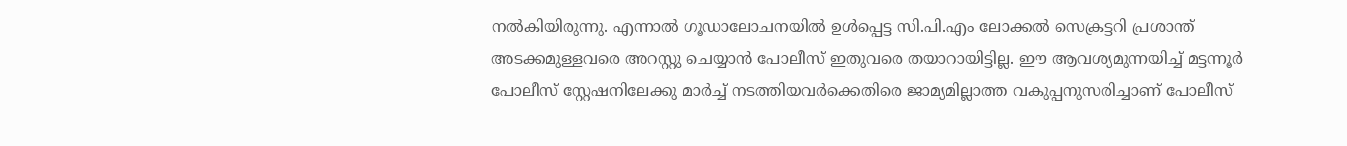നല്‍കിയിരുന്നു. എന്നാല്‍ ഗൂഡാലോചനയില്‍ ഉള്‍പ്പെട്ട സി.പി.എം ലോക്കല്‍ സെക്രട്ടറി പ്രശാന്ത് അടക്കമുള്ളവരെ അറസ്റ്റു ചെയ്യാന്‍ പോലീസ് ഇതുവരെ തയാറായിട്ടില്ല. ഈ ആവശ്യമുന്നയിച്ച് മട്ടന്നൂര്‍ പോലീസ് സ്റ്റേഷനിലേക്കു മാര്‍ച്ച് നടത്തിയവര്‍ക്കെതിരെ ജാമ്യമില്ലാത്ത വകുപ്പനുസരിച്ചാണ് പോലീസ്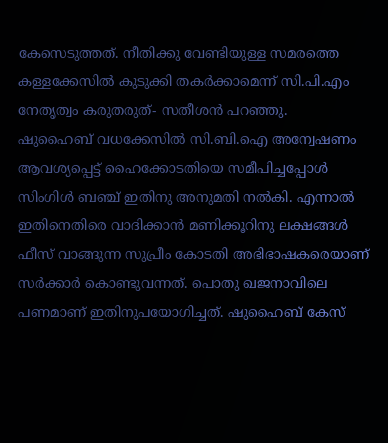കേസെടുത്തത്. നീതിക്കു വേണ്ടിയുള്ള സമരത്തെ കള്ളക്കേസില്‍ കുടുക്കി തകര്‍ക്കാമെന്ന് സി.പി.എം നേതൃത്വം കരുതരുത്- സതീശന്‍ പറഞ്ഞു.
ഷുഹൈബ് വധക്കേസില്‍ സി.ബി.ഐ അന്വേഷണം ആവശ്യപ്പെട്ട് ഹൈക്കോടതിയെ സമീപിച്ചപ്പോള്‍ സിംഗിള്‍ ബഞ്ച് ഇതിനു അനുമതി നല്‍കി. എന്നാല്‍ ഇതിനെതിരെ വാദിക്കാന്‍ മണിക്കൂറിനു ലക്ഷങ്ങള്‍ ഫീസ് വാങ്ങുന്ന സുപ്രീം കോടതി അഭിഭാഷകരെയാണ് സര്‍ക്കാര്‍ കൊണ്ടുവന്നത്. പൊതു ഖജനാവിലെ പണമാണ് ഇതിനുപയോഗിച്ചത്. ഷുഹൈബ് കേസ്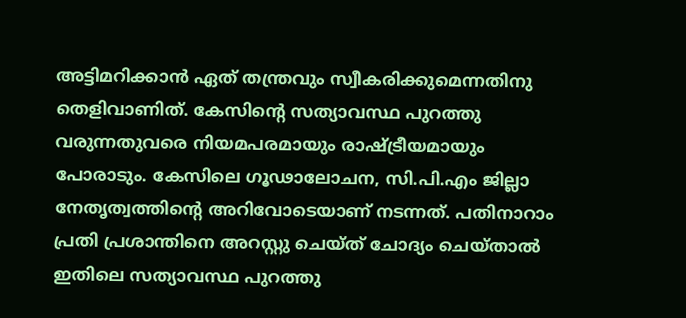അട്ടിമറിക്കാന്‍ ഏത് തന്ത്രവും സ്വീകരിക്കുമെന്നതിനു തെളിവാണിത്. കേസിന്റെ സത്യാവസ്ഥ പുറത്തു വരുന്നതുവരെ നിയമപരമായും രാഷ്ട്രീയമായും പോരാടും. കേസിലെ ഗൂഢാലോചന, സി.പി.എം ജില്ലാ നേതൃത്വത്തിന്റെ അറിവോടെയാണ് നടന്നത്. പതിനാറാം പ്രതി പ്രശാന്തിനെ അറസ്റ്റു ചെയ്ത് ചോദ്യം ചെയ്താല്‍ ഇതിലെ സത്യാവസ്ഥ പുറത്തു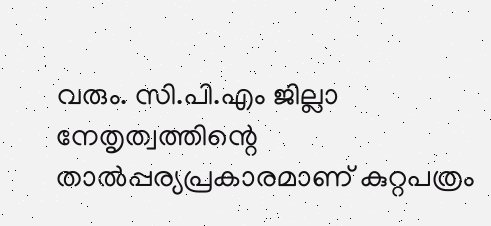വരും. സി.പി.എം ജില്ലാ നേതൃത്വത്തിന്റെ താല്‍പ്പര്യപ്രകാരമാണ് കുറ്റപത്രം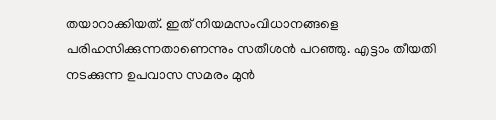തയാറാക്കിയത്. ഇത് നിയമസംവിധാനങ്ങളെ പരിഹസിക്കുന്നതാണെന്നും സതീശന്‍ പറഞ്ഞു. എട്ടാം തീയതി നടക്കുന്ന ഉപവാസ സമരം മുന്‍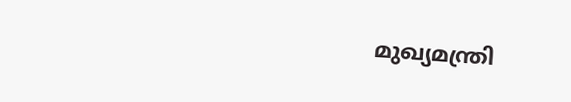മുഖ്യമന്ത്രി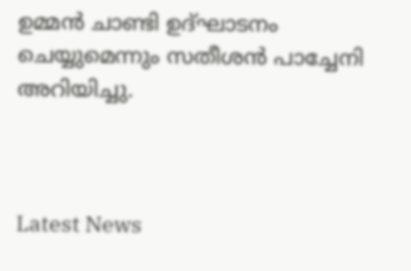ഉമ്മന്‍ ചാണ്ടി ഉദ്ഘാടനം ചെയ്യുമെന്നും സതീശന്‍ പാച്ചേനി അറിയിച്ചു.



Latest News